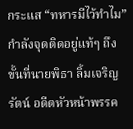กระแส “ทหารมีไว้ทำไม” กำลังจุดติดอยู่แท้ๆ ถึงขั้นที่นายพิธา ลิ้มเจริญรัตน์ อดีตหัวหน้าพรรค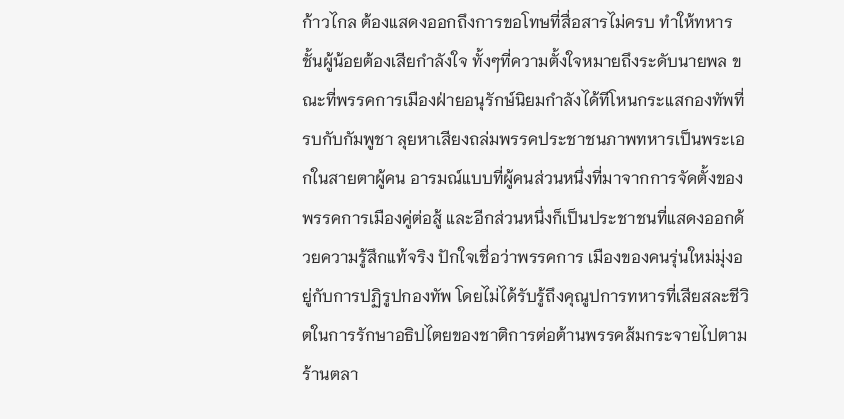ก้าวไกล ต้องแสดงออกถึงการขอโทษที่สื่อสารไม่ครบ ทำให้ทหารชั้นผู้น้อยต้องเสียกำลังใจ ทั้งๆที่ความตั้งใจหมายถึงระดับนายพล ขณะที่พรรคการเมืองฝ่ายอนุรักษ์นิยมกำลังได้ทีโหนกระแสกองทัพที่รบกับกัมพูชา ลุยหาเสียงถล่มพรรคประชาชนภาพทหารเป็นพระเอกในสายตาผู้คน อารมณ์แบบที่ผู้คนส่วนหนึ่งที่มาจากการจัดตั้งของพรรคการเมืองคู่ต่อสู้ และอีกส่วนหนึ่งก็เป็นประชาชนที่แสดงออกด้วยความรู้สึกแท้จริง ปักใจเชื่อว่าพรรคการ เมืองของคนรุ่นใหม่มุ่งอยู่กับการปฏิรูปกองทัพ โดยไม่ได้รับรู้ถึงคุณูปการทหารที่เสียสละชีวิตในการรักษาอธิปไตยของชาติการต่อต้านพรรคส้มกระจายไปตามร้านตลา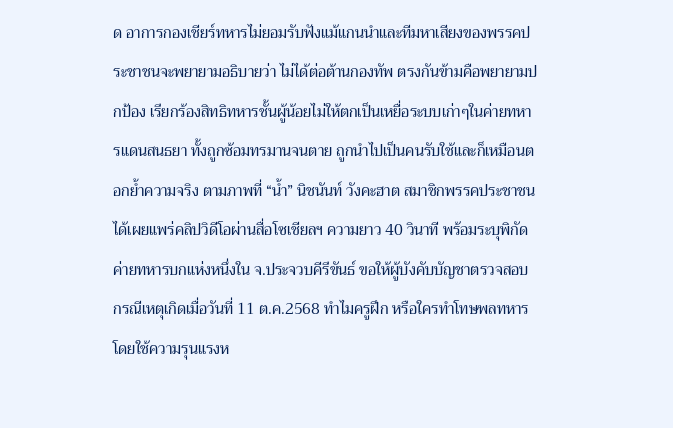ด อาการกองเชียร์ทหารไม่ยอมรับฟังแม้แกนนำและทีมหาเสียงของพรรคประชาชนจะพยายามอธิบายว่า ไม่ได้ต่อต้านกองทัพ ตรงกันข้ามคือพยายามปกป้อง เรียกร้องสิทธิทหารชั้นผู้น้อยไม่ให้ตกเป็นเหยื่อระบบเก่าๆในค่ายทหารแดนสนธยา ทั้งถูกซ้อมทรมานจนตาย ถูกนำไปเป็นคนรับใช้และก็เหมือนตอกย้ำความจริง ตามภาพที่ “น้ำ” นิชนันท์ วังคะฮาต สมาชิกพรรคประชาชนได้เผยแพร่คลิปวิดีโอผ่านสื่อโซเชียลฯ ความยาว 40 วินาที พร้อมระบุพิกัดค่ายทหารบกแห่งหนึ่งใน จ.ประจวบคีรีขันธ์ ขอให้ผู้บังคับบัญชาตรวจสอบ กรณีเหตุเกิดเมื่อวันที่ 11 ต.ค.2568 ทำไมครูฝึก หรือใครทำโทษพลทหารโดยใช้ความรุนแรงห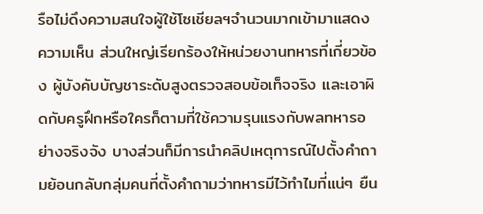รือไม่ดึงความสนใจผู้ใช้โซเชียลฯจำนวนมากเข้ามาแสดงความเห็น ส่วนใหญ่เรียกร้องให้หน่วยงานทหารที่เกี่ยวข้อง ผู้บังคับบัญชาระดับสูงตรวจสอบข้อเท็จจริง และเอาผิดกับครูฝึกหรือใครก็ตามที่ใช้ความรุนแรงกับพลทหารอย่างจริงจัง บางส่วนก็มีการนำคลิปเหตุการณ์ไปตั้งคำถามย้อนกลับกลุ่มคนที่ตั้งคำถามว่าทหารมีไว้ทำไมที่แน่ๆ ยืน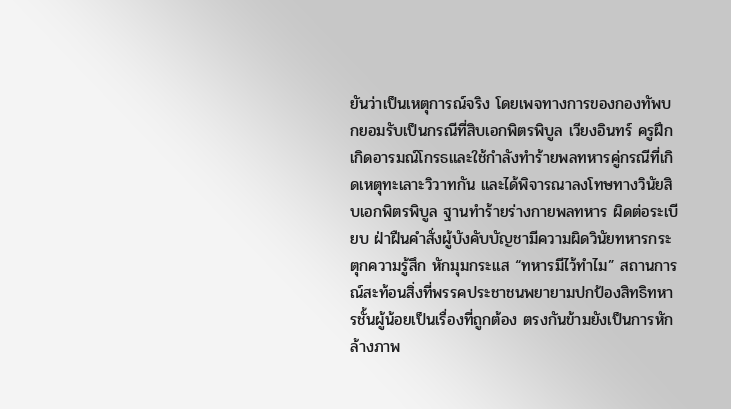ยันว่าเป็นเหตุการณ์จริง โดยเพจทางการของกองทัพบกยอมรับเป็นกรณีที่สิบเอกพิตรพิบูล เวียงอินทร์ ครูฝึกเกิดอารมณ์โกรธและใช้กำลังทำร้ายพลทหารคู่กรณีที่เกิดเหตุทะเลาะวิวาทกัน และได้พิจารณาลงโทษทางวินัยสิบเอกพิตรพิบูล ฐานทำร้ายร่างกายพลทหาร ผิดต่อระเบียบ ฝ่าฝืนคำสั่งผู้บังคับบัญชามีความผิดวินัยทหารกระตุกความรู้สึก หักมุมกระแส “ทหารมีไว้ทำไม” สถานการณ์สะท้อนสิ่งที่พรรคประชาชนพยายามปกป้องสิทธิทหารชั้นผู้น้อยเป็นเรื่องที่ถูกต้อง ตรงกันข้ามยังเป็นการหักล้างภาพ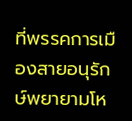ที่พรรคการเมืองสายอนุรักษ์พยายามโห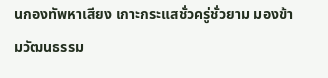นกองทัพหาเสียง เกาะกระแสชั่วครู่ชั่วยาม มองข้ามวัฒนธรรม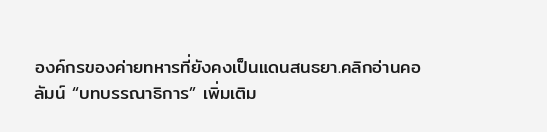องค์กรของค่ายทหารที่ยังคงเป็นแดนสนธยา.คลิกอ่านคอลัมน์ “บทบรรณาธิการ” เพิ่มเติม